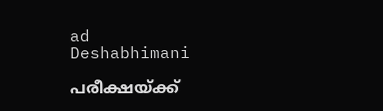ad
Deshabhimani

പരീക്ഷയ്ക്ക്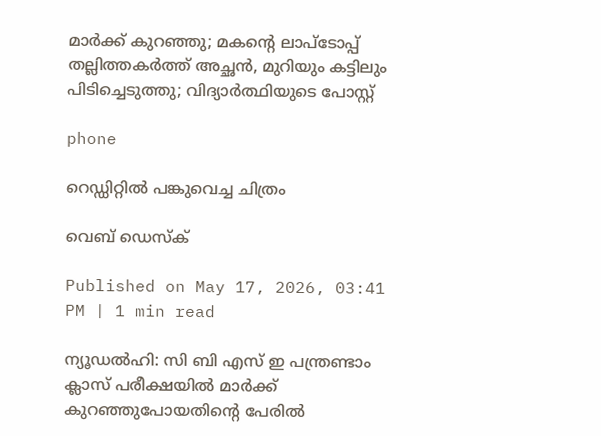മാർക്ക് കുറഞ്ഞു; മകന്റെ ലാപ്ടോപ്പ് തല്ലിത്തകർത്ത് അച്ഛൻ, മുറിയും കട്ടിലും പിടിച്ചെടുത്തു; വിദ്യാർത്ഥിയുടെ പോസ്റ്റ്

phone

റെഡ്ഡിറ്റിൽ പങ്കുവെച്ച ചിത്രം

വെബ് ഡെസ്ക്

Published on May 17, 2026, 03:41 PM | 1 min read

ന്യൂഡൽഹി: സി ബി എസ് ഇ പന്ത്രണ്ടാം ക്ലാസ് പരീക്ഷയിൽ മാർക്ക് കുറഞ്ഞുപോയതിന്റെ പേരിൽ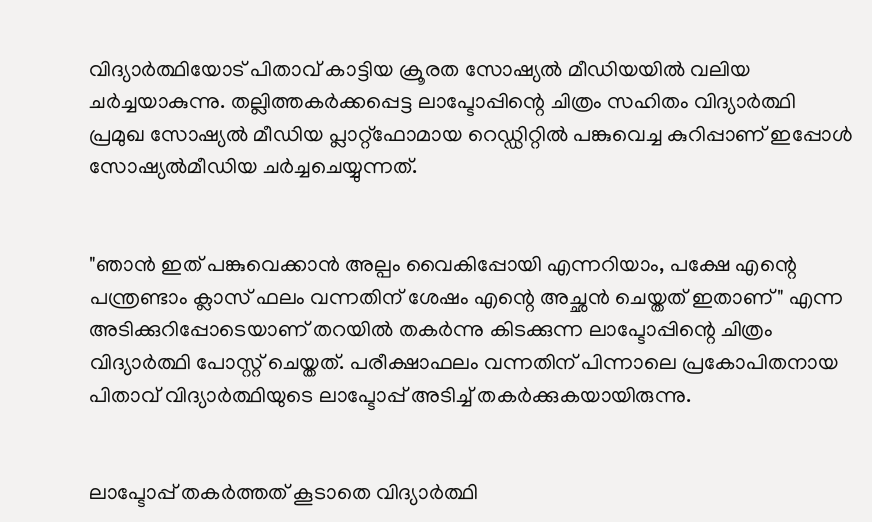വിദ്യാർത്ഥിയോട് പിതാവ് കാട്ടിയ ക്രൂരത സോഷ്യൽ മീഡിയയിൽ വലിയ ചർച്ചയാകുന്നു. തല്ലിത്തകർക്കപ്പെട്ട ലാപ്ടോപ്പിന്റെ ചിത്രം സഹിതം വിദ്യാർത്ഥി പ്രമുഖ സോഷ്യൽ മീഡിയ പ്ലാറ്റ്‌ഫോമായ റെഡ്ഡിറ്റിൽ പങ്കുവെച്ച കുറിപ്പാണ് ഇപ്പോൾ സോഷ്യല്‍മീഡിയ ചര്‍ച്ചചെയ്യുന്നത്.


"ഞാൻ ഇത് പങ്കുവെക്കാൻ അല്പം വൈകിപ്പോയി എന്നറിയാം, പക്ഷേ എന്റെ പന്ത്രണ്ടാം ക്ലാസ് ഫലം വന്നതിന് ശേഷം എന്റെ അച്ഛൻ ചെയ്തത് ഇതാണ്" എന്ന അടിക്കുറിപ്പോടെയാണ് തറയിൽ തകർന്നു കിടക്കുന്ന ലാപ്ടോപ്പിന്റെ ചിത്രം വിദ്യാർത്ഥി പോസ്റ്റ് ചെയ്തത്. പരീക്ഷാഫലം വന്നതിന് പിന്നാലെ പ്രകോപിതനായ പിതാവ് വിദ്യാർത്ഥിയുടെ ലാപ്ടോപ്പ് അടിച്ച് തകർക്കുകയായിരുന്നു.


ലാപ്ടോപ്പ് തകർത്തത് കൂടാതെ വിദ്യാർത്ഥി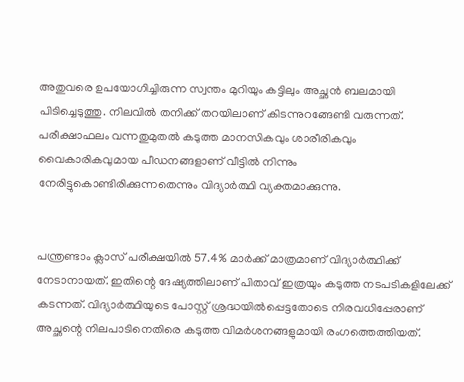അതുവരെ ഉപയോഗിച്ചിരുന്ന സ്വന്തം മുറിയും കട്ടിലും അച്ഛൻ ബലമായി പിടിച്ചെടുത്തു. നിലവിൽ തനിക്ക് തറയിലാണ് കിടന്നുറങ്ങേണ്ടി വരുന്നത്. പരീക്ഷാഫലം വന്നതുമുതൽ കടുത്ത മാനസികവും ശാരീരികവും വൈകാരികവുമായ പീഡനങ്ങളാണ് വീട്ടിൽ നിന്നും നേരിട്ടുകൊണ്ടിരിക്കുന്നതെന്നും വിദ്യാർത്ഥി വ്യക്തമാക്കുന്നു.


പന്ത്രണ്ടാം ക്ലാസ് പരീക്ഷയിൽ 57.4% മാർക്ക് മാത്രമാണ് വിദ്യാർത്ഥിക്ക് നേടാനായത്. ഇതിന്റെ ദേഷ്യത്തിലാണ് പിതാവ് ഇത്രയും കടുത്ത നടപടികളിലേക്ക് കടന്നത്. വിദ്യാർത്ഥിയുടെ പോസ്റ്റ് ശ്രദ്ധയിൽപ്പെട്ടതോടെ നിരവധിപ്പേരാണ് അച്ഛന്റെ നിലപാടിനെതിരെ കടുത്ത വിമർശനങ്ങളുമായി രംഗത്തെത്തിയത്.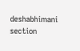deshabhimani section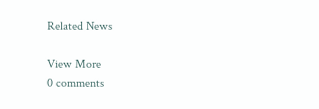Related News

View More
0 comments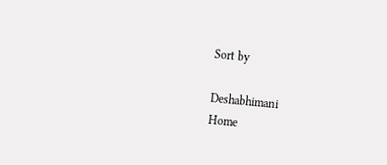Sort by

Deshabhimani
Home